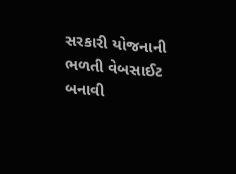સરકારી યોજનાની ભળતી વેબસાઈટ બનાવી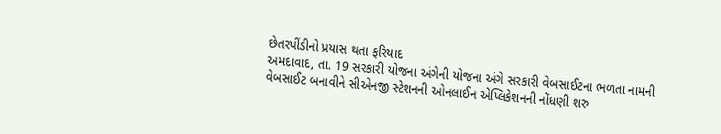છેતરપીંડીનો પ્રયાસ થતા ફરિયાદ
અમદાવાદ, તા. 19 સરકારી યોજના અંગેની યોજના અંગે સરકારી વેબસાઈટના ભળતા નામની વેબસાઈટ બનાવીને સીએનજી સ્ટેશનની ઓનલાઈન એપ્લિકેશનની નોંધણી શરુ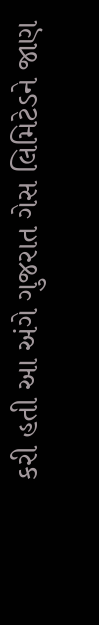કરી હતી આ અંગે ગુજરાત ગેસ લિમિટેડને જાણ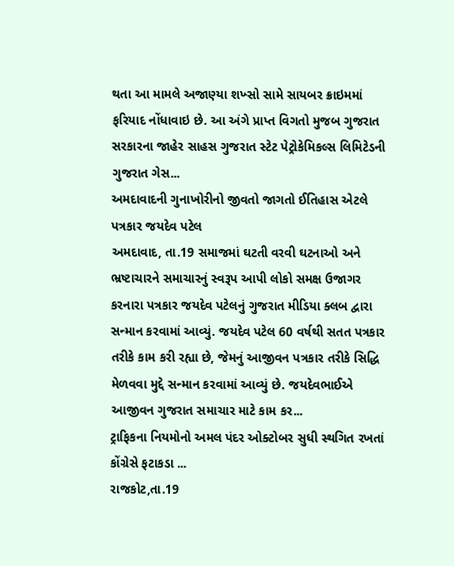થતા આ મામલે અજાણ્યા શખ્સો સામે સાયબર ક્રાઇમમાં ફરિયાદ નોંધાવાઇ છે. આ અંગે પ્રાપ્ત વિગતો મુજબ ગુજરાત સરકારના જાહેર સાહસ ગુજરાત સ્ટેટ પેટ્રોકેમિકલ્સ લિમિટેડની ગુજરાત ગેસ...
અમદાવાદની ગુનાખોરીનો જીવતો જાગતો ઈતિહાસ એટલે પત્રકાર જયદેવ પટેલ
અમદાવાદ, તા.19 સમાજમાં ઘટતી વરવી ઘટનાઓ અને ભ્રષ્ટાચારને સમાચારનું સ્વરૂપ આપી લોકો સમક્ષ ઉજાગર કરનારા પત્રકાર જયદેવ પટેલનું ગુજરાત મીડિયા ક્લબ દ્વારા સન્માન કરવામાં આવ્યું. જયદેવ પટેલ 60 વર્ષથી સતત પત્રકાર તરીકે કામ કરી રહ્યા છે, જેમનું આજીવન પત્રકાર તરીકે સિદ્ધિ મેળવવા મુદ્દે સન્માન કરવામાં આવ્યું છે. જયદેવભાઈએ આજીવન ગુજરાત સમાચાર માટે કામ કર...
ટ્રાફિકના નિયમોનો અમલ પંદર ઓક્ટોબર સુધી સ્થગિત રખતાં કોંગ્રેસે ફટાકડા ...
રાજકોટ,તા.19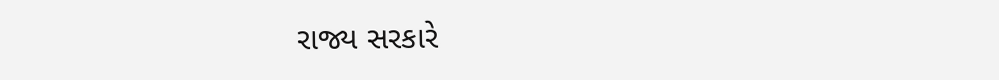રાજ્ય સરકારે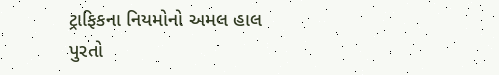ટ્રાફિકના નિયમોનો અમલ હાલ પુરતો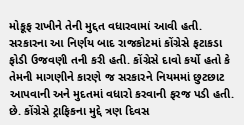મોકૂફ રાખીને તેની મુદ્દત વધારવામાં આવી હતી. સરકારના આ નિર્ણય બાદ રાજકોટમાં કોંગ્રેસે ફટાકડા ફોડી ઉજવણી તની કરી હતી. કોંગ્રેસે દાવો કર્યો હતો કે તેમની માગણીને કારણે જ સરકારને નિયમમાં છુટછાટ આપવાની અને મુદતમાં વધારો કરવાની ફરજ પડી હતી. છે. કોંગ્રેસે ટ્રાફિકના મુદ્દે ત્રણ દિવસ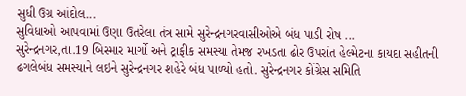સુધી ઉગ્ર આંદોલ...
સુવિધાઓ આપવામાં ઉણા ઉતરેલા તંત્ર સામે સુરેન્દ્રનગરવાસીઓએ બંધ પાડી રોષ ...
સુરેન્દ્રનગર,તા.19 બિસ્માર માર્ગો અને ટ્રાફીક સમસ્યા તેમજ રખડતા ઢોર ઉપરાંત હેલ્મેટના કાયદા સહીતની ઢગલેબંધ સમસ્યાને લઇને સુરેન્દ્રનગર શહેરે બંધ પાળ્યો હતો. સુરેન્દ્રનગર કોંગ્રેસ સમિતિ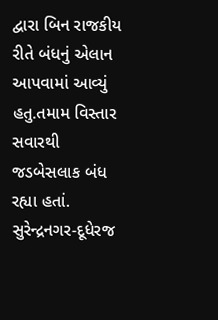દ્વારા બિન રાજકીય રીતે બંધનું એલાન આપવામાં આવ્યું હતુ.તમામ વિસ્તાર સવારથી જડબેસલાક બંધ રહ્યા હતાં. સુરેન્દ્રનગર-દૂધેરજ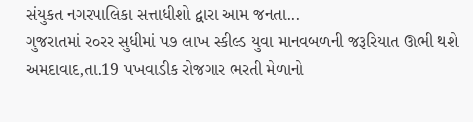સંયુકત નગરપાલિકા સત્તાધીશો દ્વારા આમ જનતા...
ગુજરાતમાં ર૦રર સુધીમાં પ૭ લાખ સ્કીલ્ડ યુવા માનવબળની જરૂરિયાત ઊભી થશે
અમદાવાદ,તા.19 પખવાડીક રોજગાર ભરતી મેળાનો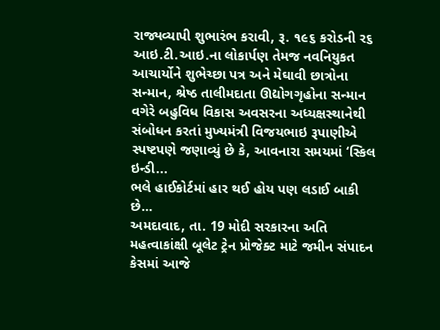રાજ્યવ્યાપી શુભારંભ કરાવી, રૂ. ૧૯૬ કરોડની ર૬ આઇ.ટી.આઇ.ના લોકાર્પણ તેમજ નવનિયુકત આચાર્યોને શુભેચ્છા પત્ર અને મેઘાવી છાત્રોના સન્માન, શ્રેષ્ઠ તાલીમદાતા ઊદ્યોગગૃહોના સન્માન વગેરે બહુવિધ વિકાસ અવસરના અધ્યક્ષસ્થાનેથી સંબોધન કરતાં મુખ્યમંત્રી વિજયભાઇ રૂપાણીએ સ્પષ્ટપણે જણાવ્યું છે કે, આવનારા સમયમાં ‘સ્કિલ ઇન્ડી...
ભલે હાઈકોર્ટમાં હાર થઈ હોય પણ લડાઈ બાકી છે…
અમદાવાદ, તા. 19 મોદી સરકારના અતિ મહત્વાકાંક્ષી બૂલેટ ટ્રેન પ્રોજેક્ટ માટે જમીન સંપાદન કેસમાં આજે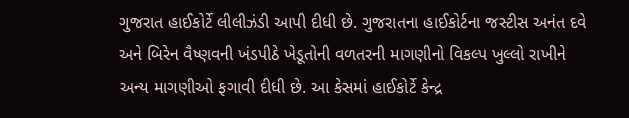ગુજરાત હાઈકોર્ટે લીલીઝંડી આપી દીધી છે. ગુજરાતના હાઈકોર્ટના જસ્ટીસ અનંત દવે અને બિરેન વૈષ્ણવની ખંડપીઠે ખેડૂતોની વળતરની માગણીનો વિકલ્પ ખુલ્લો રાખીને અન્ય માગણીઓ ફગાવી દીધી છે. આ કેસમાં હાઈકોર્ટે કેન્દ્ર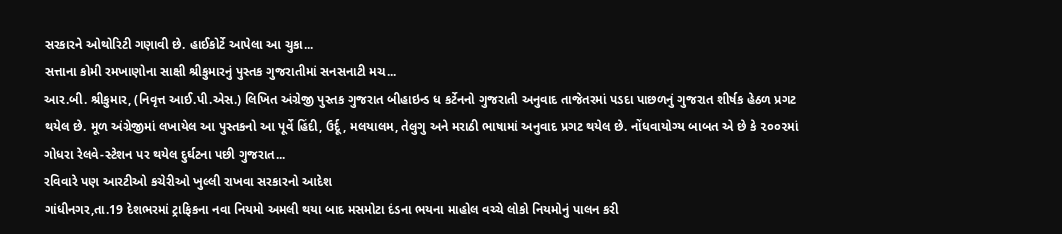સરકારને ઓથોરિટી ગણાવી છે. હાઈકોર્ટે આપેલા આ ચુકા...
સત્તાના કોમી રમખાણોના સાક્ષી શ્રીકુમારનું પુસ્તક ગુજરાતીમાં સનસનાટી મચ...
આર.બી. શ્રીકુમાર, (નિવૃત્ત આઈ.પી.એસ.) લિખિત અંગ્રેજી પુસ્તક ગુજરાત બીહાઇન્ડ ધ કર્ટેનનો ગુજરાતી અનુવાદ તાજેતરમાં પડદા પાછળનું ગુજરાત શીર્ષક હેઠળ પ્રગટ થયેલ છે. મૂળ અંગ્રેજીમાં લખાયેલ આ પુસ્તકનો આ પૂર્વે હિંદી, ઉર્દૂ, મલયાલમ, તેલુગુ અને મરાઠી ભાષામાં અનુવાદ પ્રગટ થયેલ છે. નોંધવાયોગ્ય બાબત એ છે કે ૨૦૦૨માં ગોધરા રેલવે-સ્ટેશન પર થયેલ દુર્ઘટના પછી ગુજરાત...
રવિવારે પણ આરટીઓ કચેરીઓ ખુલ્લી રાખવા સરકારનો આદેશ
ગાંધીનગર,તા.19 દેશભરમાં ટ્રાફિકના નવા નિયમો અમલી થયા બાદ મસમોટા દંડના ભયના માહોલ વચ્ચે લોકો નિયમોનું પાલન કરી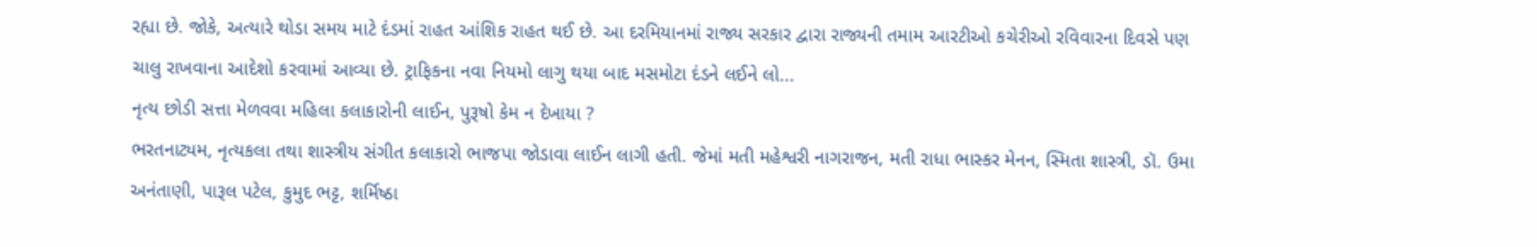રહ્યા છે. જોકે, અત્યારે થોડા સમય માટે દંડમાં રાહત આંશિક રાહત થઈ છે. આ દરમિયાનમાં રાજ્ય સરકાર દ્વારા રાજ્યની તમામ આરટીઓ કચેરીઓ રવિવારના દિવસે પણ ચાલુ રાખવાના આદેશો કરવામાં આવ્યા છે. ટ્રાફિકના નવા નિયમો લાગુ થયા બાદ મસમોટા દંડને લઈને લો...
નૃત્ય છોડી સત્તા મેળવવા મહિલા કલાકારોની લાઈન, પુરૂષો કેમ ન દેખાયા ?
ભરતનાટ્યમ, નૃત્યકલા તથા શાસ્ત્રીય સંગીત કલાકારો ભાજપા જોડાવા લાઈન લાગી હતી. જેમાં મતી મહેશ્વરી નાગરાજન, મતી રાધા ભાસ્કર મેનન, સ્મિતા શાસ્ત્રી, ડૉ. ઉમા અનંતાણી, પારૂલ પટેલ, કુમુદ ભટ્ટ, શર્મિષ્ઠા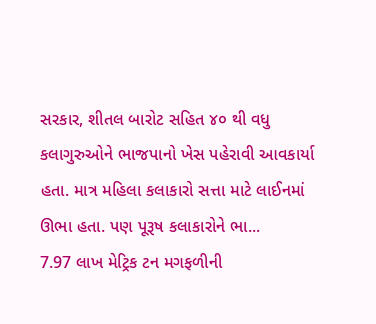સરકાર, શીતલ બારોટ સહિત ૪૦ થી વધુ કલાગુરુઓને ભાજપાનો ખેસ પહેરાવી આવકાર્યા હતા. માત્ર મહિલા કલાકારો સત્તા માટે લાઈનમાં ઊભા હતા. પણ પૂરૂષ કલાકારોને ભા...
7.97 લાખ મેટ્રિક ટન મગફળીની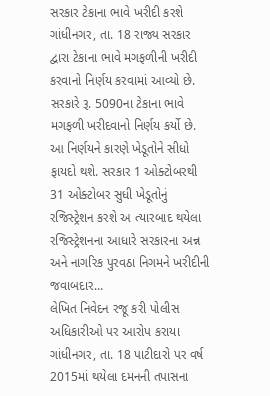સરકાર ટેકાના ભાવે ખરીદી કરશે
ગાંધીનગર, તા. 18 રાજ્ય સરકાર દ્વારા ટેકાના ભાવે મગફળીની ખરીદી કરવાનો નિર્ણય કરવામાં આવ્યો છે. સરકારે રૂ. 5090ના ટેકાના ભાવે મગફળી ખરીદવાનો નિર્ણય કર્યો છે. આ નિર્ણયને કારણે ખેડૂતોને સીધો ફાયદો થશે. સરકાર 1 ઓક્ટોબરથી 31 ઓક્ટોબર સુધી ખેડૂતોનું રજિસ્ટ્રેશન કરશે અ ત્યારબાદ થયેલા રજિસ્ટ્રેશનના આધારે સરકારના અન્ન અને નાગરિક પુરવઠા નિગમને ખરીદીની જવાબદાર...
લેખિત નિવેદન રજૂ કરી પોલીસ અધિકારીઓ પર આરોપ કરાયા
ગાંધીનગર, તા. 18 પાટીદારો પર વર્ષ 2015માં થયેલા દમનની તપાસના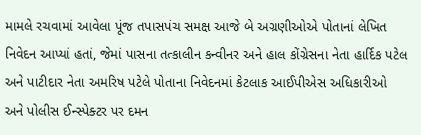મામલે રચવામાં આવેલા પૂંજ તપાસપંચ સમક્ષ આજે બે અગ્રણીઓએ પોતાનાં લેખિત નિવેદન આપ્યાં હતાં, જેમાં પાસના તત્કાલીન કન્વીનર અને હાલ કોંગ્રેસના નેતા હાર્દિક પટેલ અને પાટીદાર નેતા અમરિષ પટેલે પોતાના નિવેદનમાં કેટલાક આઈપીએસ અધિકારીઓ અને પોલીસ ઈન્સ્પેક્ટર પર દમન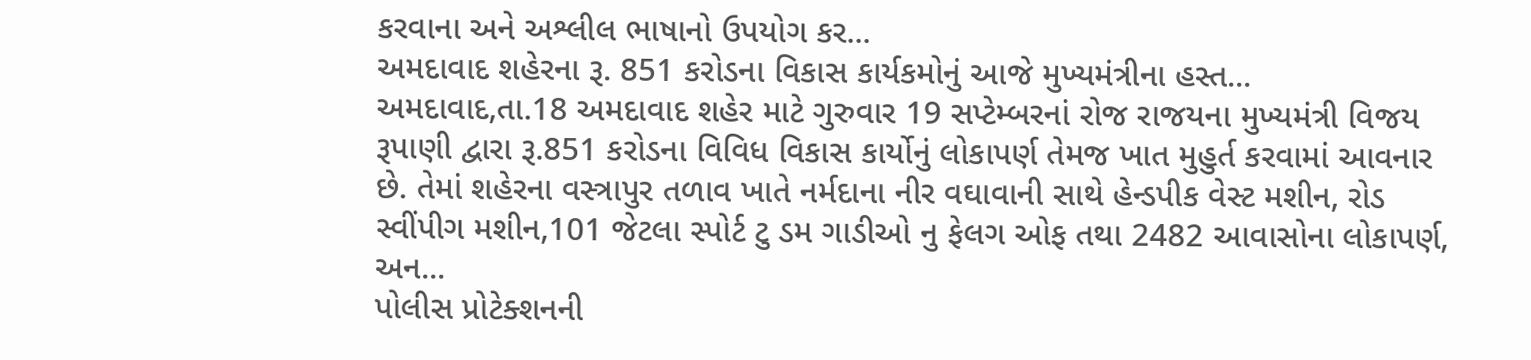કરવાના અને અશ્લીલ ભાષાનો ઉપયોગ કર...
અમદાવાદ શહેરના રૂ. 851 કરોડના વિકાસ કાર્યકમોનું આજે મુખ્યમંત્રીના હસ્ત...
અમદાવાદ,તા.18 અમદાવાદ શહેર માટે ગુરુવાર 19 સપ્ટેમ્બરનાં રોજ રાજયના મુખ્યમંત્રી વિજય રૂપાણી દ્વારા રૂ.851 કરોડના વિવિધ વિકાસ કાર્યોનું લોકાપર્ણ તેમજ ખાત મુહુર્ત કરવામાં આવનાર છે. તેમાં શહેરના વસ્ત્રાપુર તળાવ ખાતે નર્મદાના નીર વઘાવાની સાથે હેન્ડપીક વેસ્ટ મશીન, રોડ સ્વીંપીગ મશીન,101 જેટલા સ્પોર્ટ ટુ ડમ ગાડીઓ નુ ફેલગ ઓફ તથા 2482 આવાસોના લોકાપર્ણ, અન...
પોલીસ પ્રોટેક્શનની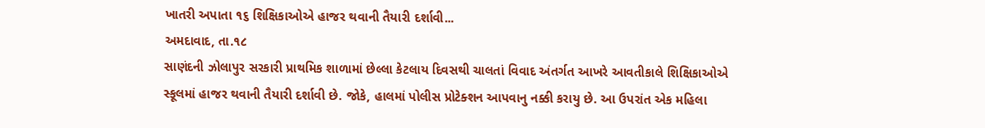ખાતરી અપાતા ૧૬ શિક્ષિકાઓએ હાજર થવાની તૈયારી દર્શાવી...
અમદાવાદ, તા.૧૮
સાણંદની ઝોલાપુર સરકારી પ્રાથમિક શાળામાં છેલ્લા કેટલાય દિવસથી ચાલતાં વિવાદ અંતર્ગત આખરે આવતીકાલે શિક્ષિકાઓએ સ્કૂલમાં હાજર થવાની તૈયારી દર્શાવી છે. જોકે, હાલમાં પોલીસ પ્રોટેક્શન આપવાનુ નક્કી કરાયુ છે. આ ઉપરાંત એક મહિલા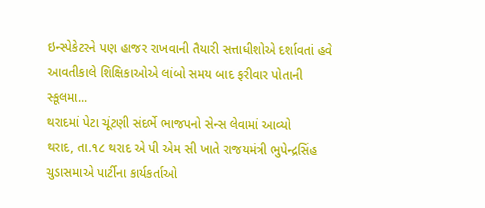ઇન્સ્પેકેટરને પણ હાજર રાખવાની તૈયારી સત્તાધીશોએ દર્શાવતાં હવે આવતીકાલે શિક્ષિકાઓએ લાંબો સમય બાદ ફરીવાર પોતાની સ્કૂલમા...
થરાદમાં પેટા ચૂંટણી સંદર્ભે ભાજપનો સેન્સ લેવામાં આવ્યો
થરાદ, તા.૧૮ થરાદ એ પી એમ સી ખાતે રાજયમંત્રી ભુપેન્દ્રસિંહ ચુડાસમાએ પાર્ટીના કાર્યકર્તાઓ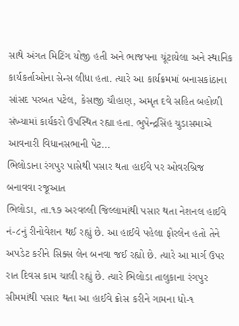સાથે અંગત મિટિંગ યોજી હતી અને ભાજપના ચૂંટાયેલા અને સ્થાનિક કાર્યકર્તાઓના સેન્સ લીધા હતા. ત્યારે આ કાર્યક્રમમાં બનાસકાંઠાના સાંસદ પરબત પટેલ, કેસાજી ચૌહાણ, અમૃત દવે સહિત બહોળી સંખ્યામાં કાર્યકરો ઉપસ્થિત રહ્યા હતા. ભુપેન્દ્રસિંહ ચુડાસમાએ આવનારી વિધાનસભાની પેટ...
ભિલોડાના રંગપુર પાસેથી પસાર થતા હાઈવે પર ઓવરબ્રિજ બનાવવા રજૂઆત
ભિલોડા, તા.૧૭ અરવલ્લી જિલ્લામાંથી પસાર થતા નેશનલ હાઈવે નં-૮નું રીનોવેશન થઈ રહ્યું છે. આ હાઈવે પહેલા ફોરલેન હતો તેને અપડેટ કરીને સિક્સ લેન બનવા જઈ રહ્યો છે. ત્યારે આ માર્ગ ઉપર રાત દિવસ કામ ચાલી રહ્યું છે. ત્યારે ભિલોડા તાલુકાના રંગપુર સીમમાંથી પસાર થતા આ હાઈવે ક્રોસ કરીને ગામના ધો-૧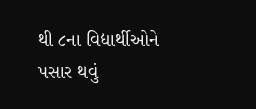થી ૮ના વિદ્યાર્થીઓને પસાર થવું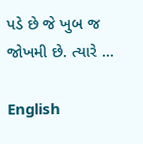પડે છે જે ખુબ જ જોખમી છે. ત્યારે ...

English